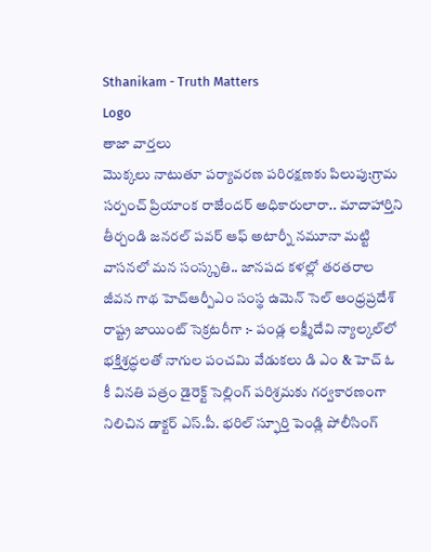Sthanikam - Truth Matters
Logo
తాజా వార్తలు
మొక్కలు నాటుతూ పర్యావరణ పరిరక్షణకు పిలుపు:గ్రామ సర్పంచ్ ప్రియాంక రాజేందర్ అధికారులారా.. మాదాహార్తిని తీర్చండి జనరల్ పవర్ ఆఫ్ అటార్నీ నమూనా మట్టి వాసనలో మన సంస్కృతి.. జానపద కళల్లో తరతరాల జీవన గాథ హెచ్ఆర్పీఎం సంస్థ ఉమెన్ సెల్ ఆంధ్రప్రదేశ్ రాష్ట్ర జాయింట్ సెక్రటరీగా :- పండ్ల లక్ష్మీదేవి న్యాల్కల్‌లో భక్తిశ్రద్ధలతో నాగుల పంచమి వేడుకలు డి ఎం & హెచ్ ఓ కీ వినతి పత్రం డైరెక్ట్ సెల్లింగ్ పరిశ్రమకు గర్వకారణంగా నిలిచిన డాక్టర్ ఎస్.పీ. భరిల్ స్ఫూర్తి పెండ్లి పోలీసింగ్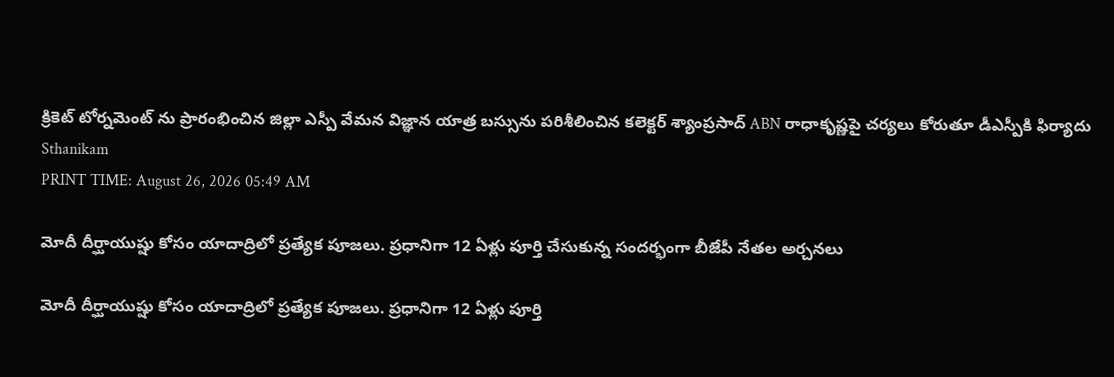క్రికెట్ టోర్నమెంట్ ను ప్రారంభించిన జిల్లా ఎస్పీ వేమన విజ్ఞాన యాత్ర బస్సును పరిశీలించిన కలెక్టర్ శ్యాంప్రసాద్ ABN రాధాకృష్ణపై చర్యలు కోరుతూ డీఎస్పీకి ఫిర్యాదు
Sthanikam
PRINT TIME: August 26, 2026 05:49 AM

మోదీ దీర్ఘాయుష్షు కోసం యాదాద్రిలో ప్రత్యేక పూజలు. ప్రధానిగా 12 ఏళ్లు పూర్తి చేసుకున్న సందర్భంగా బీజేపీ నేతల అర్చనలు

మోదీ దీర్ఘాయుష్షు కోసం యాదాద్రిలో ప్రత్యేక పూజలు. ప్రధానిగా 12 ఏళ్లు పూర్తి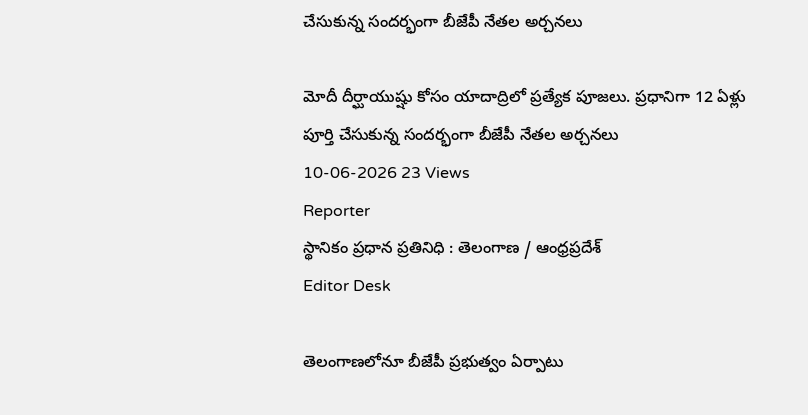చేసుకున్న సందర్భంగా బీజేపీ నేతల అర్చనలు

మోదీ దీర్ఘాయుష్షు కోసం యాదాద్రిలో ప్రత్యేక పూజలు. ప్రధానిగా 12 ఏళ్లు పూర్తి చేసుకున్న సందర్భంగా బీజేపీ నేతల అర్చనలు
10-06-2026 23 Views
Reporter
స్థానికం ప్రధాన ప్రతినిధి : తెలంగాణ / ఆంధ్రప్రదేశ్
Editor Desk

తెలంగాణలోనూ బీజేపీ ప్రభుత్వం ఏర్పాటు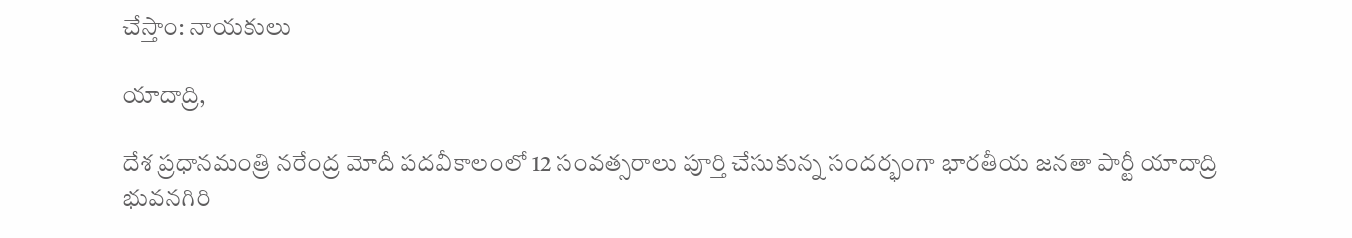చేస్తాం: నాయకులు

యాదాద్రి,

దేశ ప్రధానమంత్రి నరేంద్ర మోదీ పదవీకాలంలో 12 సంవత్సరాలు పూర్తి చేసుకున్న సందర్భంగా భారతీయ జనతా పార్టీ యాదాద్రి భువనగిరి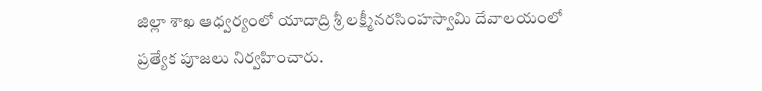జిల్లా శాఖ ఆధ్వర్యంలో యాదాద్రి శ్రీ లక్ష్మీనరసింహస్వామి దేవాలయంలో ప్రత్యేక పూజలు నిర్వహించారు.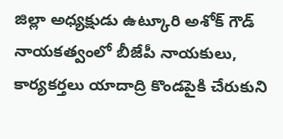జిల్లా అధ్యక్షుడు ఉట్కూరి అశోక్ గౌడ్ నాయకత్వంలో బీజేపీ నాయకులు, కార్యకర్తలు యాదాద్రి కొండపైకి చేరుకుని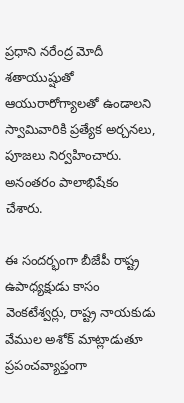ప్రధాని నరేంద్ర మోదీ శతాయుష్షుతో ఆయురారోగ్యాలతో ఉండాలని స్వామివారికి ప్రత్యేక అర్చనలు, పూజలు నిర్వహించారు. అనంతరం పాలాభిషేకం చేశారు.

ఈ సందర్భంగా బీజేపీ రాష్ట్ర ఉపాధ్యక్షుడు కాసం వెంకటేశ్వర్లు, రాష్ట్ర నాయకుడు వేముల అశోక్ మాట్లాడుతూ ప్రపంచవ్యాప్తంగా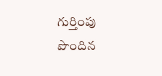గుర్తింపు పొందిన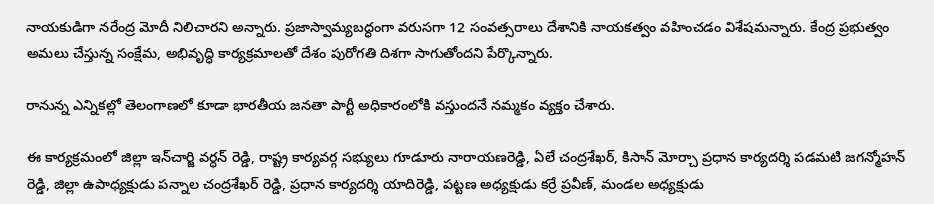నాయకుడిగా నరేంద్ర మోదీ నిలిచారని అన్నారు. ప్రజాస్వామ్యబద్ధంగా వరుసగా 12 సంవత్సరాలు దేశానికి నాయకత్వం వహించడం విశేషమన్నారు. కేంద్ర ప్రభుత్వం అమలు చేస్తున్న సంక్షేమ, అభివృద్ధి కార్యక్రమాలతో దేశం పురోగతి దిశగా సాగుతోందని పేర్కొన్నారు.

రానున్న ఎన్నికల్లో తెలంగాణలో కూడా భారతీయ జనతా పార్టీ అధికారంలోకి వస్తుందనే నమ్మకం వ్యక్తం చేశారు.

ఈ కార్యక్రమంలో జిల్లా ఇన్‌చార్జి వర్ధన్ రెడ్డి, రాష్ట్ర కార్యవర్గ సభ్యులు గూడూరు నారాయణరెడ్డి, ఏలే చంద్రశేఖర్, కిసాన్ మోర్చా ప్రధాన కార్యదర్శి పడమటి జగన్మోహన్ రెడ్డి, జిల్లా ఉపాధ్యక్షుడు పన్నాల చంద్రశేఖర్ రెడ్డి, ప్రధాన కార్యదర్శి యాదిరెడ్డి, పట్టణ అధ్యక్షుడు కర్రే ప్రవీణ్, మండల అధ్యక్షుడు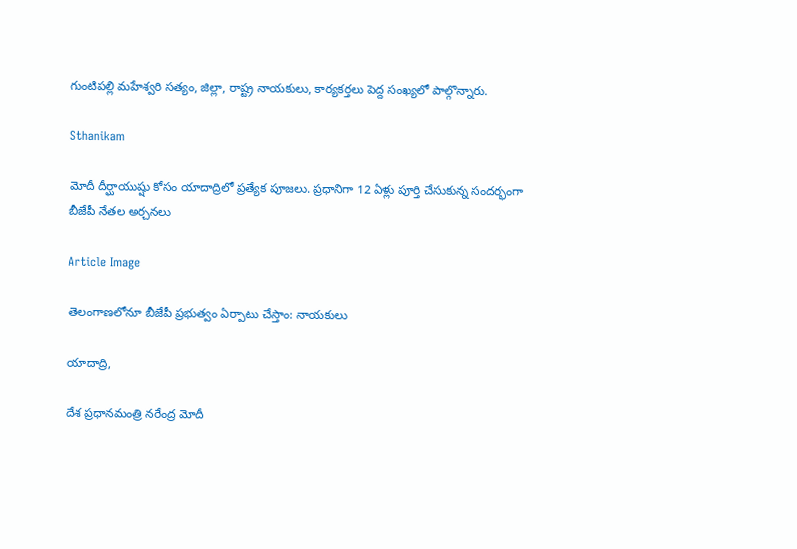గుంటిపల్లి మహేశ్వరి సత్యం, జిల్లా, రాష్ట్ర నాయకులు, కార్యకర్తలు పెద్ద సంఖ్యలో పాల్గొన్నారు.

Sthanikam

మోదీ దీర్ఘాయుష్షు కోసం యాదాద్రిలో ప్రత్యేక పూజలు. ప్రధానిగా 12 ఏళ్లు పూర్తి చేసుకున్న సందర్భంగా బీజేపీ నేతల అర్చనలు

Article Image

తెలంగాణలోనూ బీజేపీ ప్రభుత్వం ఏర్పాటు చేస్తాం: నాయకులు

యాదాద్రి,

దేశ ప్రధానమంత్రి నరేంద్ర మోదీ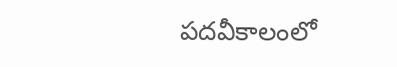పదవీకాలంలో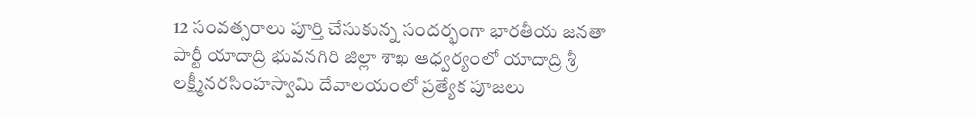12 సంవత్సరాలు పూర్తి చేసుకున్న సందర్భంగా భారతీయ జనతా పార్టీ యాదాద్రి భువనగిరి జిల్లా శాఖ ఆధ్వర్యంలో యాదాద్రి శ్రీ లక్ష్మీనరసింహస్వామి దేవాలయంలో ప్రత్యేక పూజలు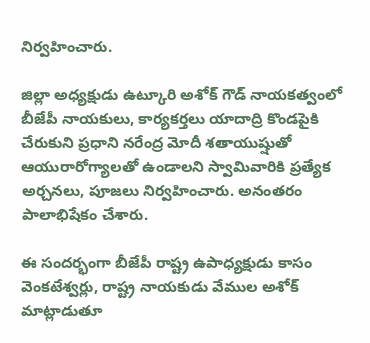నిర్వహించారు.

జిల్లా అధ్యక్షుడు ఉట్కూరి అశోక్ గౌడ్ నాయకత్వంలో బీజేపీ నాయకులు, కార్యకర్తలు యాదాద్రి కొండపైకి చేరుకుని ప్రధాని నరేంద్ర మోదీ శతాయుష్షుతో ఆయురారోగ్యాలతో ఉండాలని స్వామివారికి ప్రత్యేక అర్చనలు, పూజలు నిర్వహించారు. అనంతరం పాలాభిషేకం చేశారు.

ఈ సందర్భంగా బీజేపీ రాష్ట్ర ఉపాధ్యక్షుడు కాసం వెంకటేశ్వర్లు, రాష్ట్ర నాయకుడు వేముల అశోక్ మాట్లాడుతూ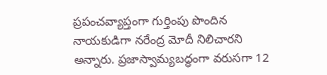ప్రపంచవ్యాప్తంగా గుర్తింపు పొందిన నాయకుడిగా నరేంద్ర మోదీ నిలిచారని అన్నారు. ప్రజాస్వామ్యబద్ధంగా వరుసగా 12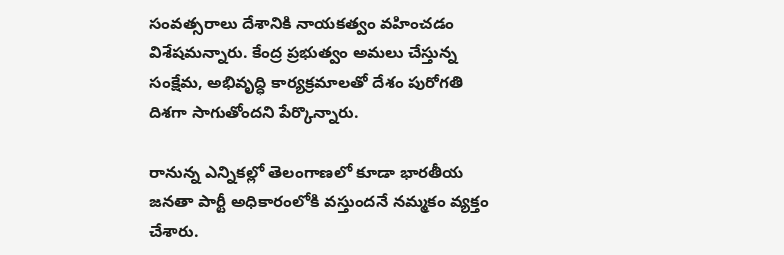సంవత్సరాలు దేశానికి నాయకత్వం వహించడం విశేషమన్నారు. కేంద్ర ప్రభుత్వం అమలు చేస్తున్న సంక్షేమ, అభివృద్ధి కార్యక్రమాలతో దేశం పురోగతి దిశగా సాగుతోందని పేర్కొన్నారు.

రానున్న ఎన్నికల్లో తెలంగాణలో కూడా భారతీయ జనతా పార్టీ అధికారంలోకి వస్తుందనే నమ్మకం వ్యక్తం చేశారు.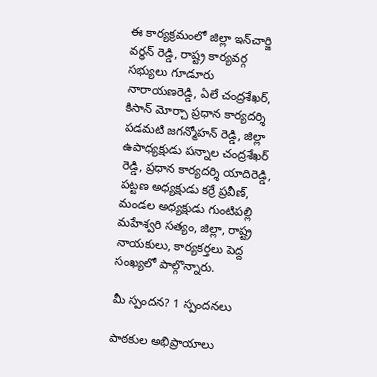ఈ కార్యక్రమంలో జిల్లా ఇన్‌చార్జి వర్ధన్ రెడ్డి, రాష్ట్ర కార్యవర్గ సభ్యులు గూడూరు నారాయణరెడ్డి, ఏలే చంద్రశేఖర్, కిసాన్ మోర్చా ప్రధాన కార్యదర్శి పడమటి జగన్మోహన్ రెడ్డి, జిల్లా ఉపాధ్యక్షుడు పన్నాల చంద్రశేఖర్ రెడ్డి, ప్రధాన కార్యదర్శి యాదిరెడ్డి, పట్టణ అధ్యక్షుడు కర్రే ప్రవీణ్, మండల అధ్యక్షుడు గుంటిపల్లి మహేశ్వరి సత్యం, జిల్లా, రాష్ట్ర నాయకులు, కార్యకర్తలు పెద్ద సంఖ్యలో పాల్గొన్నారు.

మీ స్పందన? 1 స్పందనలు

పాఠకుల అభిప్రాయాలు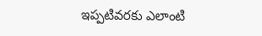ఇప్పటివరకు ఎలాంటి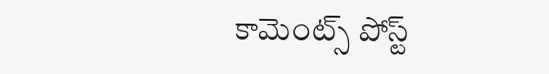కామెంట్స్ పోస్ట్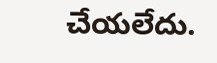చేయలేదు.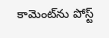కామెంట్‌ను పోస్ట్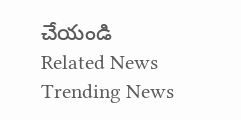చేయండి
Related News
Trending News